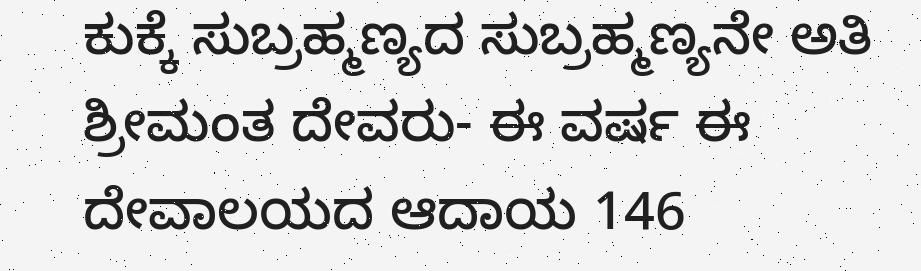ಕುಕ್ಕೆ ಸುಬ್ರಹ್ಮಣ್ಯದ ಸುಬ್ರಹ್ಮಣ್ಯನೇ ಅತಿ ಶ್ರೀಮಂತ ದೇವರು- ಈ ವರ್ಷ ಈ ದೇವಾಲಯದ ಆದಾಯ 146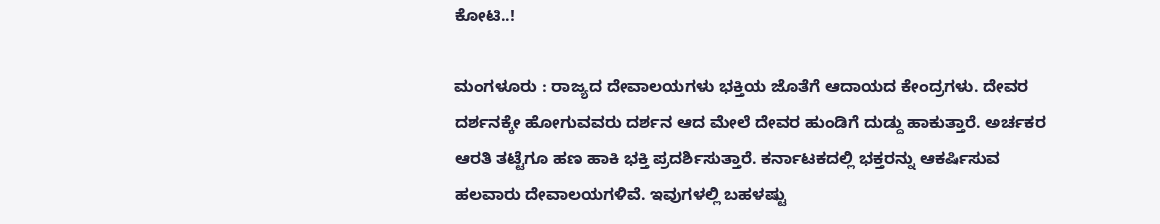ಕೋಟಿ..!

ಮಂಗಳೂರು : ರಾಜ್ಯದ ದೇವಾಲಯಗಳು ಭಕ್ತಿಯ ಜೊತೆಗೆ ಆದಾಯದ ಕೇಂದ್ರಗಳು. ದೇವರ ದರ್ಶನಕ್ಕೇ ಹೋಗುವವರು ದರ್ಶನ ಆದ ಮೇಲೆ ದೇವರ ಹುಂಡಿಗೆ ದುಡ್ದು ಹಾಕುತ್ತಾರೆ. ಅರ್ಚಕರ ಆರತಿ ತಟ್ಟೆಗೂ ಹಣ ಹಾಕಿ ಭಕ್ತಿ ಪ್ರದರ್ಶಿಸುತ್ತಾರೆ. ಕರ್ನಾಟಕದಲ್ಲಿ ಭಕ್ತರನ್ನು ಆಕರ್ಷಿಸುವ ಹಲವಾರು ದೇವಾಲಯಗಳಿವೆ. ಇವುಗಳಲ್ಲಿ ಬಹಳಷ್ಟು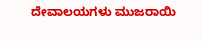ದೇವಾಲಯಗಳು ಮುಜರಾಯಿ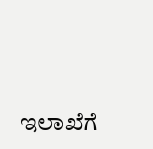ಇಲಾಖೆಗೆ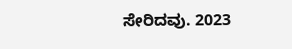ಸೇರಿದವು. 2023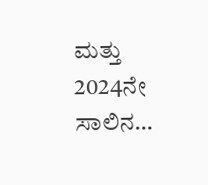ಮತ್ತು 2024ನೇ ಸಾಲಿನ…